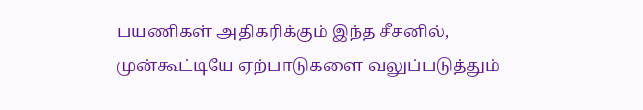பயணிகள் அதிகரிக்கும் இந்த சீசனில், முன்கூட்டியே ஏற்பாடுகளை வலுப்படுத்தும்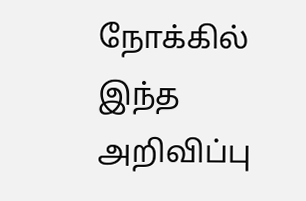நோக்கில் இந்த அறிவிப்பு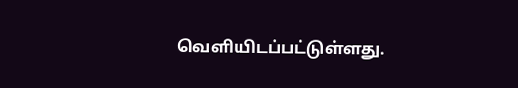வெளியிடப்பட்டுள்ளது.